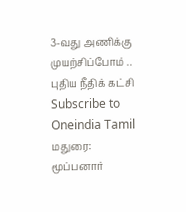3-வது அணிக்கு முயற்சிப்போம் .. புதிய நீதிக் கட்சி
Subscribe to Oneindia Tamil
மதுரை:
மூப்பனார்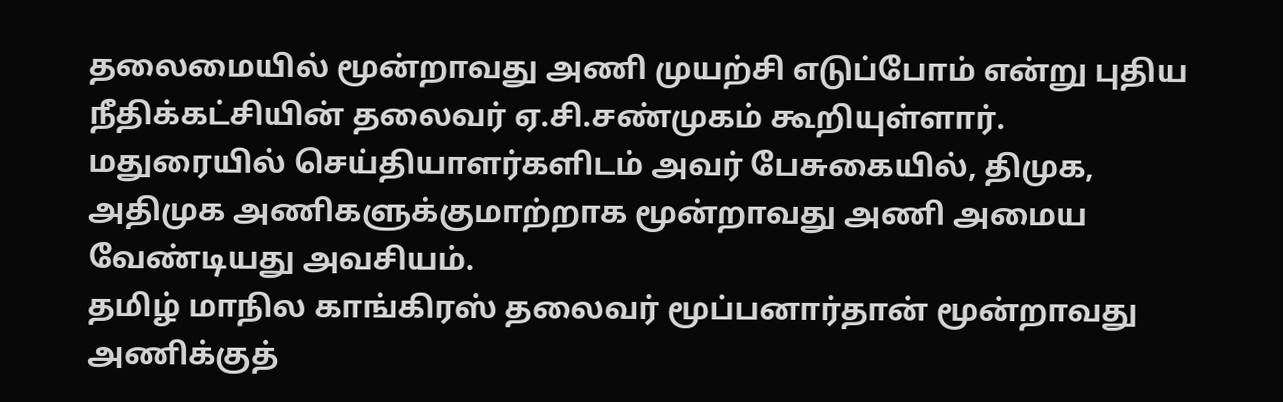தலைமையில் மூன்றாவது அணி முயற்சி எடுப்போம் என்று புதிய நீதிக்கட்சியின் தலைவர் ஏ.சி.சண்முகம் கூறியுள்ளார்.
மதுரையில் செய்தியாளர்களிடம் அவர் பேசுகையில், திமுக, அதிமுக அணிகளுக்குமாற்றாக மூன்றாவது அணி அமைய வேண்டியது அவசியம்.
தமிழ் மாநில காங்கிரஸ் தலைவர் மூப்பனார்தான் மூன்றாவது அணிக்குத்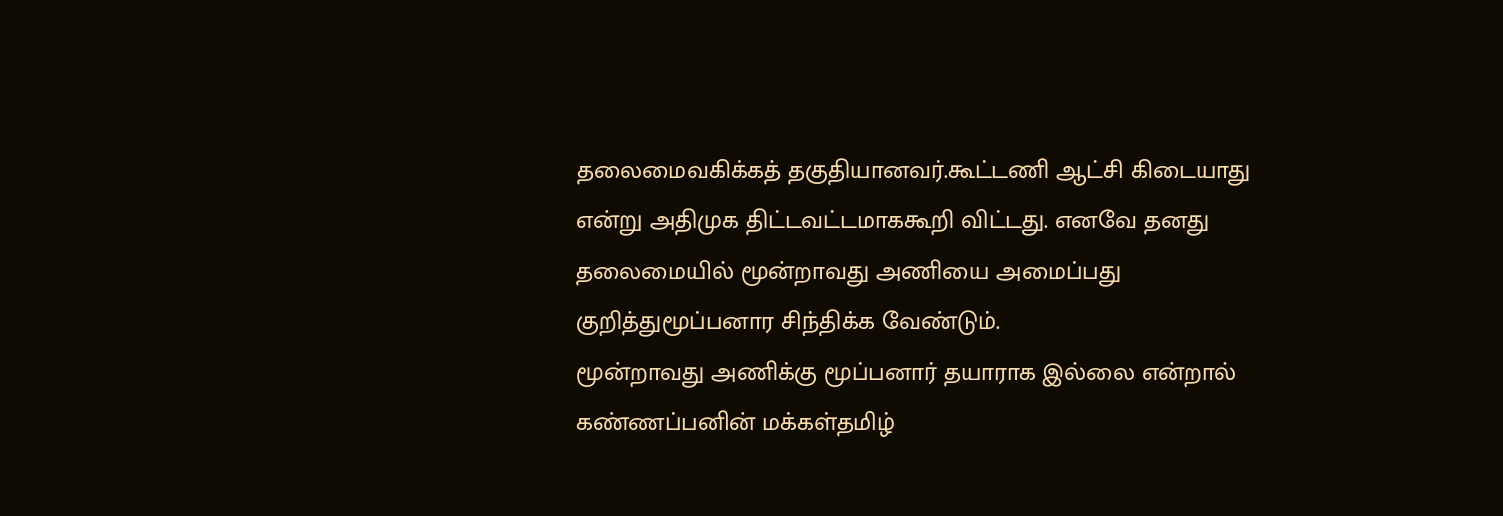தலைமைவகிக்கத் தகுதியானவர்.கூட்டணி ஆட்சி கிடையாது என்று அதிமுக திட்டவட்டமாககூறி விட்டது. எனவே தனது தலைமையில் மூன்றாவது அணியை அமைப்பது குறித்துமூப்பனார சிந்திக்க வேண்டும்.
மூன்றாவது அணிக்கு மூப்பனார் தயாராக இல்லை என்றால் கண்ணப்பனின் மக்கள்தமிழ்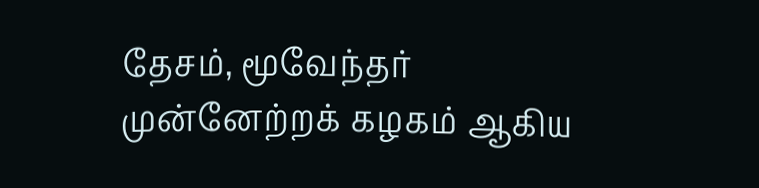தேசம், மூவேந்தர் முன்னேற்றக் கழகம் ஆகிய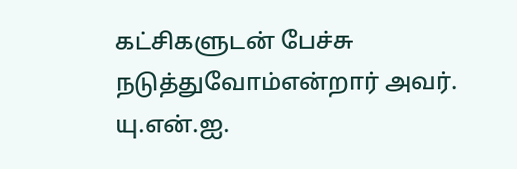கட்சிகளுடன் பேச்சு நடுத்துவோம்என்றார் அவர்.
யு.என்.ஐ.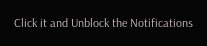Click it and Unblock the Notifications